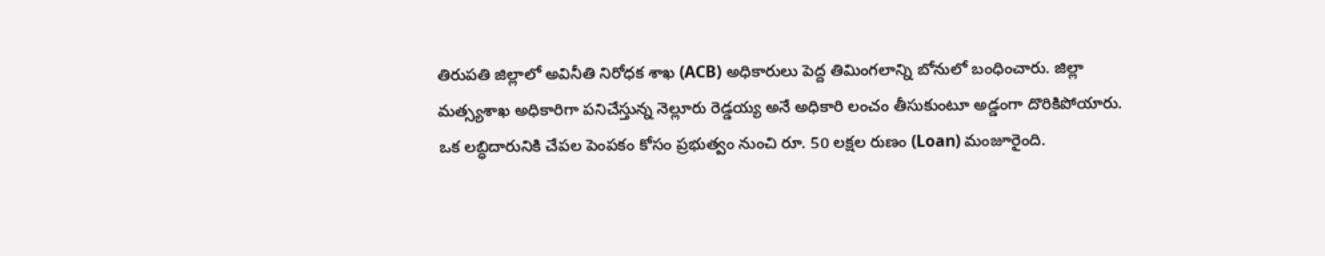తిరుపతి జిల్లాలో అవినీతి నిరోధక శాఖ (ACB) అధికారులు పెద్ద తిమింగలాన్ని బోనులో బంధించారు. జిల్లా మత్స్యశాఖ అధికారిగా పనిచేస్తున్న నెల్లూరు రెడ్డయ్య అనే అధికారి లంచం తీసుకుంటూ అడ్డంగా దొరికిపోయారు.
ఒక లబ్ధిదారునికి చేపల పెంపకం కోసం ప్రభుత్వం నుంచి రూ. 50 లక్షల రుణం (Loan) మంజూరైంది.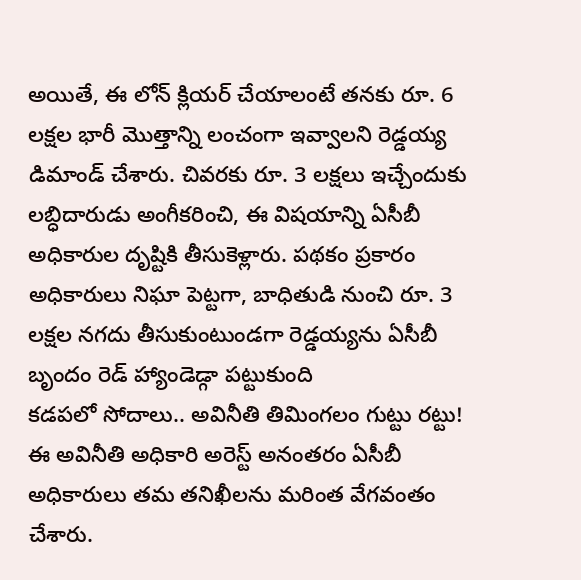అయితే, ఈ లోన్ క్లియర్ చేయాలంటే తనకు రూ. 6 లక్షల భారీ మొత్తాన్ని లంచంగా ఇవ్వాలని రెడ్డయ్య డిమాండ్ చేశారు. చివరకు రూ. 3 లక్షలు ఇచ్చేందుకు లబ్ధిదారుడు అంగీకరించి, ఈ విషయాన్ని ఏసీబీ అధికారుల దృష్టికి తీసుకెళ్లారు. పథకం ప్రకారం అధికారులు నిఘా పెట్టగా, బాధితుడి నుంచి రూ. 3 లక్షల నగదు తీసుకుంటుండగా రెడ్డయ్యను ఏసీబీ బృందం రెడ్ హ్యాండెడ్గా పట్టుకుంది
కడపలో సోదాలు.. అవినీతి తిమింగలం గుట్టు రట్టు!
ఈ అవినీతి అధికారి అరెస్ట్ అనంతరం ఏసీబీ అధికారులు తమ తనిఖీలను మరింత వేగవంతం చేశారు.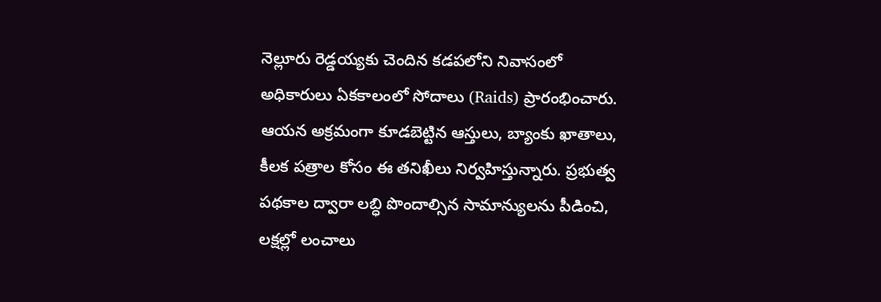నెల్లూరు రెడ్డయ్యకు చెందిన కడపలోని నివాసంలో అధికారులు ఏకకాలంలో సోదాలు (Raids) ప్రారంభించారు. ఆయన అక్రమంగా కూడబెట్టిన ఆస్తులు, బ్యాంకు ఖాతాలు, కీలక పత్రాల కోసం ఈ తనిఖీలు నిర్వహిస్తున్నారు. ప్రభుత్వ పథకాల ద్వారా లబ్ధి పొందాల్సిన సామాన్యులను పీడించి, లక్షల్లో లంచాలు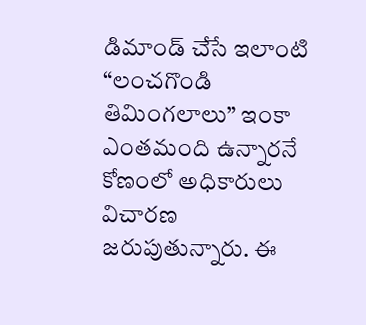డిమాండ్ చేసే ఇలాంటి “లంచగొండి తిమింగలాలు” ఇంకా ఎంతమంది ఉన్నారనే కోణంలో అధికారులు విచారణ జరుపుతున్నారు. ఈ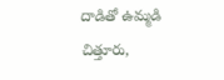దాడితో ఉమ్మడి చిత్తూరు,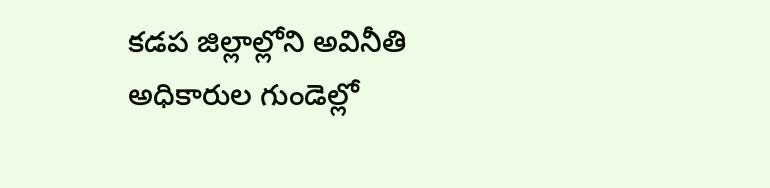కడప జిల్లాల్లోని అవినీతి అధికారుల గుండెల్లో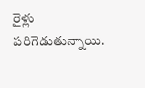రైళ్లు పరిగెడుతున్నాయి.